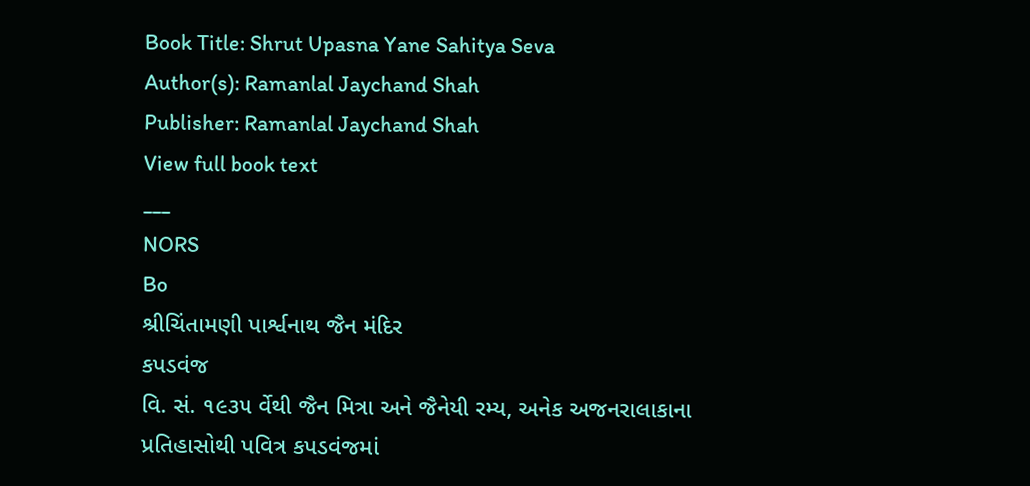Book Title: Shrut Upasna Yane Sahitya Seva
Author(s): Ramanlal Jaychand Shah
Publisher: Ramanlal Jaychand Shah
View full book text
___
NORS
Bo
શ્રીચિંતામણી પાર્શ્વનાથ જૈન મંદિર
કપડવંજ
વિ. સં. ૧૯૩૫ ર્વેથી જૈન મિત્રા અને જૈનેયી રમ્ય, અનેક અજનરાલાકાના પ્રતિહાસોથી પવિત્ર કપડવંજમાં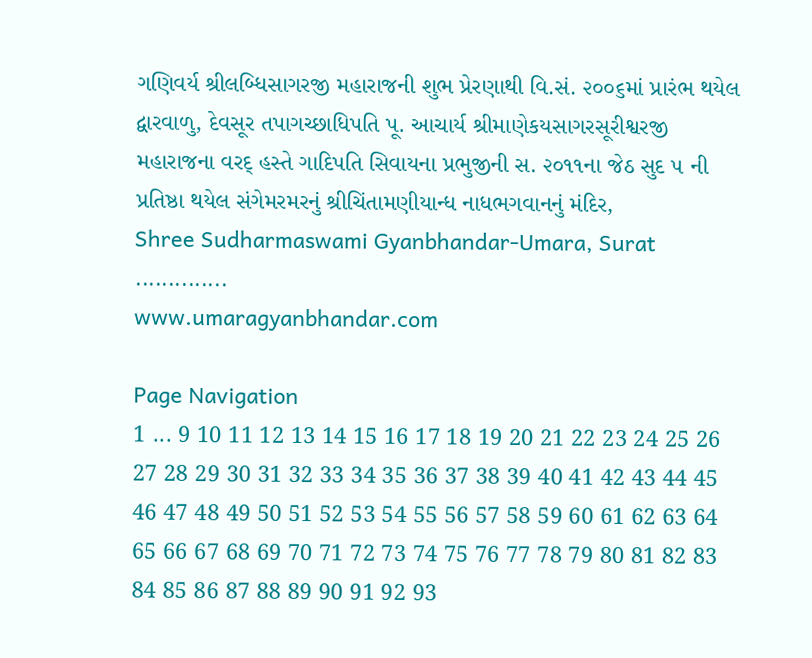ગણિવર્ય શ્રીલબ્ધિસાગરજી મહારાજની શુભ પ્રેરણાથી વિ.સં. ૨૦૦૬માં પ્રારંભ થયેલ દ્વારવાળુ, દેવસૂર તપાગચ્છાધિપતિ પૂ. આચાર્ય શ્રીમાણેકયસાગરસૂરીશ્વરજી મહારાજના વરદ્ હસ્તે ગાદિપતિ સિવાયના પ્રભુજીની સ. ૨૦૧૧ના જેઠ સુદ ૫ ની પ્રતિષ્ઠા થયેલ સંગેમરમરનું શ્રીચિંતામણીયાન્ધ નાધભગવાનનું મંદિર,
Shree Sudharmaswami Gyanbhandar-Umara, Surat
..............
www.umaragyanbhandar.com

Page Navigation
1 ... 9 10 11 12 13 14 15 16 17 18 19 20 21 22 23 24 25 26 27 28 29 30 31 32 33 34 35 36 37 38 39 40 41 42 43 44 45 46 47 48 49 50 51 52 53 54 55 56 57 58 59 60 61 62 63 64 65 66 67 68 69 70 71 72 73 74 75 76 77 78 79 80 81 82 83 84 85 86 87 88 89 90 91 92 93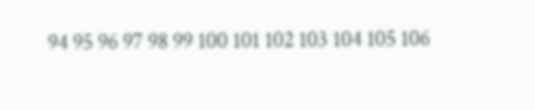94 95 96 97 98 99 100 101 102 103 104 105 106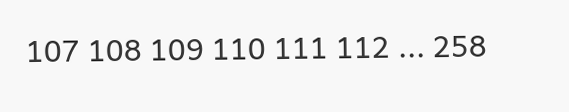107 108 109 110 111 112 ... 258